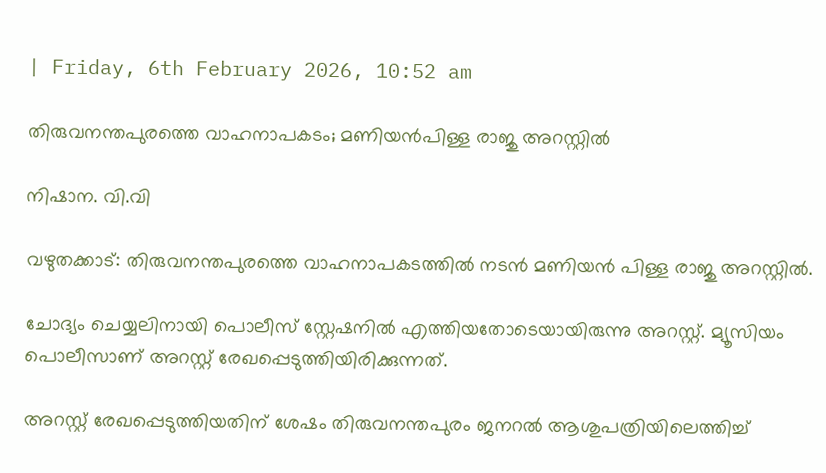| Friday, 6th February 2026, 10:52 am

തിരുവനന്തപുരത്തെ വാഹനാപകടം; മണിയന്‍പിള്ള രാജു അറസ്റ്റില്‍

നിഷാന. വി.വി

വഴുതക്കാട്: തിരുവനന്തപുരത്തെ വാഹനാപകടത്തില്‍ നടന്‍ മണിയന്‍ പിള്ള രാജു അറസ്റ്റില്‍.

ചോദ്യം ചെയ്യലിനായി പൊലീസ് സ്റ്റേഷനില്‍ എത്തിയതോടെയായിരുന്നു അറസ്റ്റ്. മ്യൂസിയം പൊലീസാണ് അറസ്റ്റ് രേഖപ്പെടുത്തിയിരിക്കുന്നത്.

അറസ്റ്റ് രേഖപ്പെടുത്തിയതിന് ശേഷം തിരുവനന്തപുരം ജനറല്‍ ആശുപത്രിയിലെത്തിച്ച്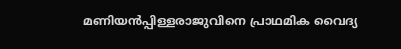മണിയന്‍പ്പിള്ളരാജുവിനെ പ്രാഥമിക വൈദ്യ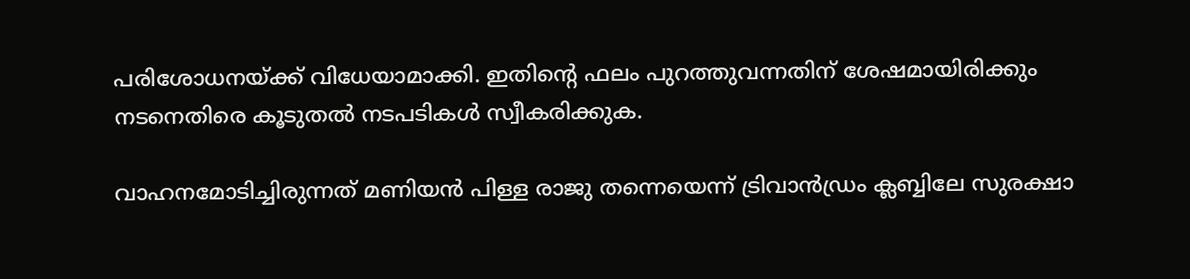പരിശോധനയ്ക്ക് വിധേയാമാക്കി. ഇതിന്റെ ഫലം പുറത്തുവന്നതിന് ശേഷമായിരിക്കും നടനെതിരെ കൂടുതല്‍ നടപടികള്‍ സ്വീകരിക്കുക.

വാഹനമോടിച്ചിരുന്നത് മണിയന്‍ പിള്ള രാജു തന്നെയെന്ന് ട്രിവാന്‍ഡ്രം ക്ലബ്ബിലേ സുരക്ഷാ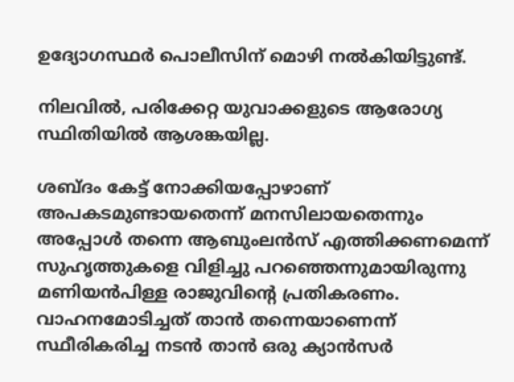ഉദ്യോഗസ്ഥര്‍ പൊലീസിന് മൊഴി നല്‍കിയിട്ടുണ്ട്.

നിലവില്‍, പരിക്കേറ്റ യുവാക്കളുടെ ആരോഗ്യ സ്ഥിതിയില്‍ ആശങ്കയില്ല.

ശബ്ദം കേട്ട് നോക്കിയപ്പോഴാണ് അപകടമുണ്ടായതെന്ന് മനസിലായതെന്നും അപ്പോള്‍ തന്നെ ആബുംലന്‍സ് എത്തിക്കണമെന്ന് സുഹൃത്തുകളെ വിളിച്ചു പറഞ്ഞെന്നുമായിരുന്നു മണിയന്‍പിള്ള രാജുവിന്റെ പ്രതികരണം. വാഹനമോടിച്ചത് താന്‍ തന്നെയാണെന്ന് സ്ഥീരികരിച്ച നടന്‍ താന്‍ ഒരു ക്യാന്‍സര്‍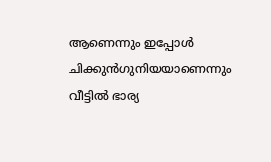ആണെന്നും ഇപ്പോള്‍ ചിക്കുന്‍ഗുനിയയാണെന്നും വീട്ടില്‍ ഭാര്യ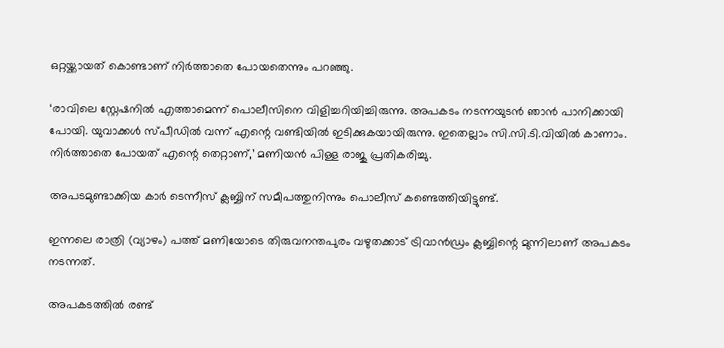ഒറ്റയ്ക്കായത് കൊണ്ടാണ് നിര്‍ത്താതെ പോയതെന്നും പറഞ്ഞു.

‘രാവിലെ സ്റ്റേഷനില്‍ എത്താമെന്ന് പൊലീസിനെ വിളിച്ചറിയിച്ചിരുന്നു. അപകടം നടന്നയുടന്‍ ഞാന്‍ പാനിക്കായി പോയി. യുവാക്കള്‍ സ്പീഡില്‍ വന്ന് എന്റെ വണ്ടിയില്‍ ഇടിക്കുകയായിരുന്നു. ഇതെല്ലാം സി.സി.ടി.വിയില്‍ കാണാം. നിര്‍ത്താതെ പോയത് എന്റെ തെറ്റാണ്,’ മണിയന്‍ പിള്ള രാജു പ്രതികരിച്ചു.

അപടമുണ്ടാക്കിയ കാര്‍ ടെന്നീസ് ക്ലബ്ബിന് സമീപത്തുനിന്നും പൊലീസ് കണ്ടെത്തിയിട്ടുണ്ട്.

ഇന്നലെ രാത്രി (വ്യാഴം) പത്ത് മണിയോടെ തിരുവനന്തപുരം വഴുതക്കാട് ട്രിവാന്‍ഡ്രം ക്ലബ്ബിന്റെ മുന്നിലാണ് അപകടം നടന്നത്.

അപകടത്തില്‍ രണ്ട്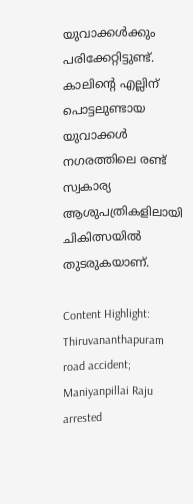യുവാക്കള്‍ക്കും പരിക്കേറ്റിട്ടുണ്ട്. കാലിന്റെ എല്ലിന് പൊട്ടലുണ്ടായ യുവാക്കള്‍ നഗരത്തിലെ രണ്ട് സ്വകാര്യ ആശുപത്രികളിലായി ചികിത്സയില്‍ തുടരുകയാണ്.

Content Highlight: Thiruvananthapuram road accident; Maniyanpillai Raju arrested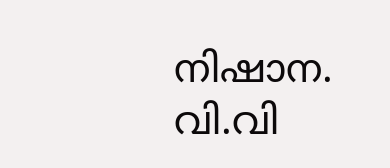നിഷാന. വി.വി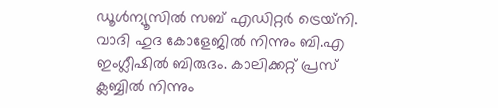ഡൂള്‍ന്യൂസില്‍ സബ് എഡിറ്റര്‍ ട്രെയ്‌നി. വാദി ഹുദ കോളേജില്‍ നിന്നും ബി.എ ഇംഗ്ലീഷില്‍ ബിരുദം. കാലിക്കറ്റ് പ്രസ് ക്ലബ്ബില്‍ നിന്നും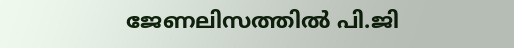ജേണലിസത്തില്‍ പി.ജി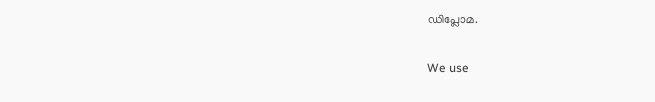ഡിപ്ലോമ.

We use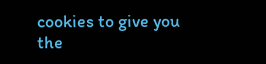cookies to give you the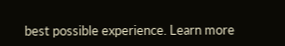best possible experience. Learn more